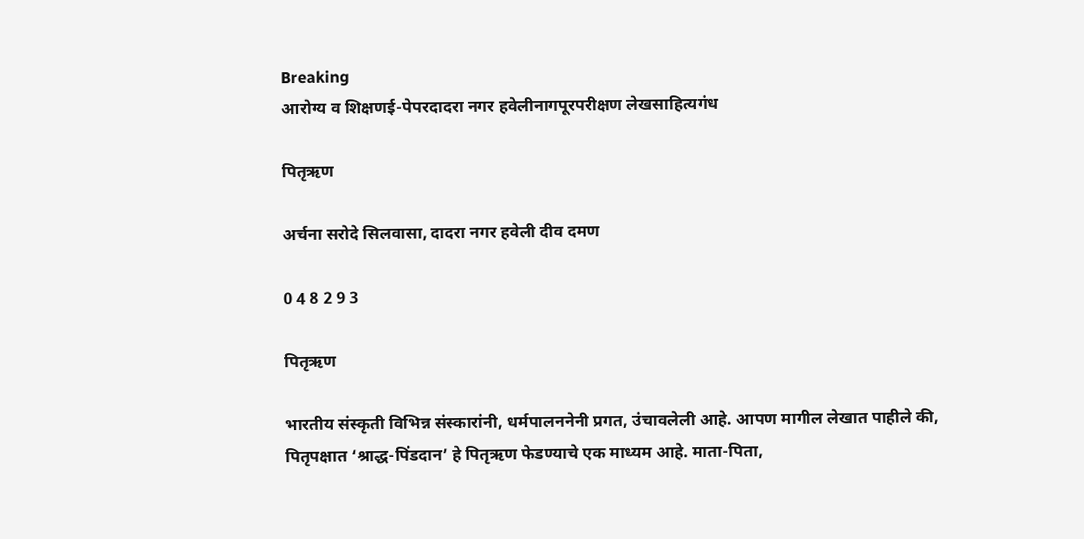Breaking
आरोग्य व शिक्षणई-पेपरदादरा नगर हवेलीनागपूरपरीक्षण लेखसाहित्यगंध

पितृऋण

अर्चना सरोदे सिलवासा, दादरा नगर हवेली दीव दमण

0 4 8 2 9 3

पितृऋण

भारतीय संस्कृती विभिन्न संस्कारांनी, धर्मपालननेनी प्रगत, उंचावलेली आहे. आपण मागील लेखात पाहीले की, पितृपक्षात ‘श्राद्ध-पिंडदान’ हे पितृऋण फेडण्याचे एक माध्यम आहे. माता-पिता,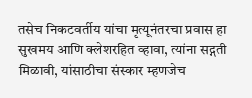तसेच निकटवर्तीय यांचा मृत्यूनंतरचा प्रवास हा सुखमय आणि क्लेशरहित व्हावा, त्यांना सद्गती मिळावी, यांसाठीचा संस्कार म्हणजेच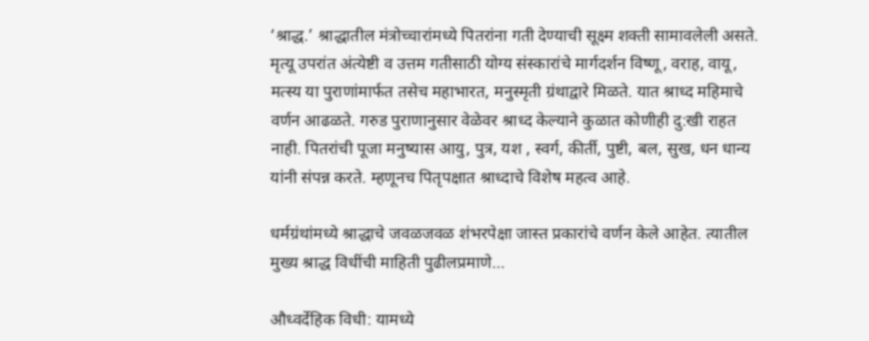‘श्राद्ध.’ श्राद्धातील मंत्रोच्चारांमध्ये पितरांना गती देण्याची सूक्ष्म शक्ती सामावलेली असते. मृत्यू उपरांत अंत्येष्टी व उत्तम गतीसाठी योग्य संस्कारांचे मार्गदर्शन विष्णू, वराह, वायू, मत्स्य या पुराणांमार्फत तसेच महाभारत, मनुस्मृती ग्रंथाद्वारे मिळते. यात श्राध्द महिमाचे वर्णन आढळते. गरुड पुराणानुसार वेळेवर श्राध्द केल्याने कुळात कोणीही दु:खी राहत नाही. पितरांची पूजा मनुष्यास आयु, पुत्र, यश , स्वर्ग, कीर्ती, पुष्टी, बल, सुख, धन धान्य यांनी संपन्न करते. म्हणूनच पितृपक्षात श्राध्दाचे विशेष महत्व आहे.

धर्मग्रंथांमध्ये श्राद्धाचे जवळजवळ शंभरपेक्षा जास्त प्रकारांचे वर्णन केले आहेत. त्यातील मुख्य श्राद्ध विधींची माहिती पुढीलप्रमाणे…

औध्वर्देहिक विधी: यामध्ये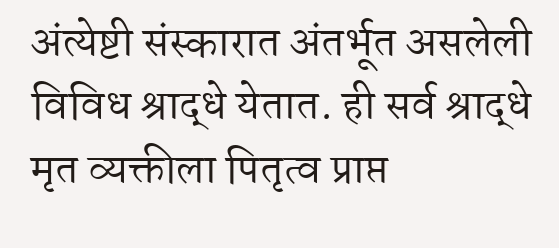अंत्येष्टी संस्कारात अंतर्भूत असलेली विविध श्राद्धे येतात. ही सर्व श्राद्धे मृत व्यक्तीला पितृत्व प्राप्त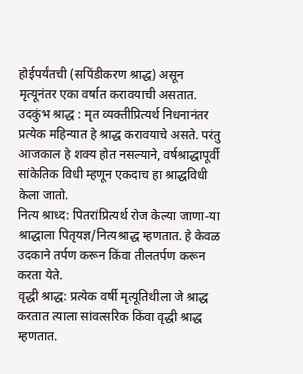होईपर्यंतची (सपिंडीकरण श्राद्ध) असून मृत्यूनंतर एका वर्षात करावयाची असतात.
उदकुंभ श्राद्ध : मृत व्यक्तीप्रित्यर्थ निधनानंतर प्रत्येक महिन्यात हे श्राद्ध करावयाचे असते. परंतु आजकाल हे शक्य होत नसल्याने, वर्षश्राद्धापूर्वी सांकेतिक विधी म्हणून एकदाच हा श्राद्धविधी केला जातो.
नित्य श्राध्द: पितरांप्रित्यर्थ रोज केल्या जाणा-या श्राद्धाला पितृयज्ञ/नित्यश्राद्ध म्हणतात. हे केवळ उदकाने तर्पण करून किंवा तीलतर्पण करून करता येते.
वृद्धी श्राद्ध: प्रत्येक वर्षी मृत्यूतिथीला जे श्राद्ध करतात त्याला सांवत्सरिक किंवा वृद्धी श्राद्ध म्हणतात.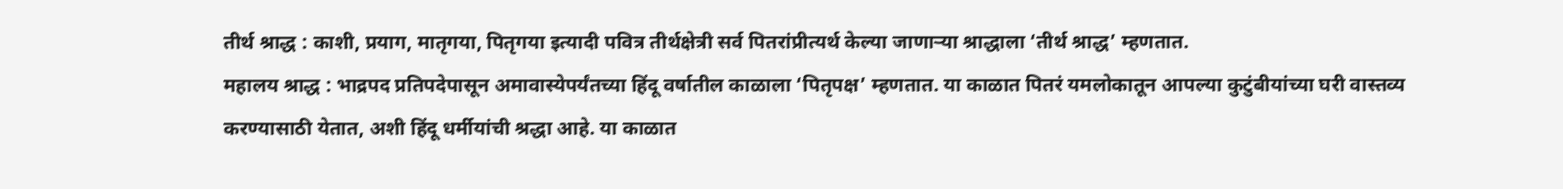तीर्थ श्राद्ध : काशी, प्रयाग, मातृगया, पितृगया इत्यादी पवित्र तीर्थक्षेत्री सर्व पितरांप्रीत्यर्थ केल्या जाणाऱ्या श्राद्धाला ‘तीर्थ श्राद्ध’ म्हणतात.
महालय श्राद्ध : भाद्रपद प्रतिपदेपासून अमावास्येपर्यंतच्या हिंदू वर्षातील काळाला ‘पितृपक्ष’ म्हणतात. या काळात पितरं यमलोकातून आपल्या कुटुंबीयांच्या घरी वास्तव्य करण्यासाठी येतात, अशी हिंदू धर्मीयांची श्रद्धा आहे. या काळात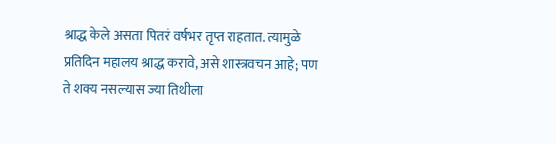श्राद्ध केले असता पितरं वर्षभर तृप्त राहतात. त्यामुळे प्रतिदिन महालय श्राद्ध करावे, असे शास्त्रवचन आहे; पण ते शक्य नसल्यास ज्या तिथीला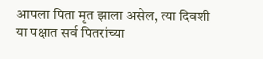आपला पिता मृत झाला असेल, त्या दिवशी या पक्षात सर्व पितरांच्या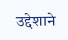उद्देशाने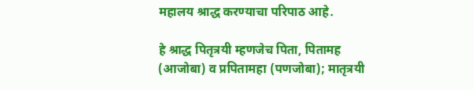महालय श्राद्ध करण्याचा परिपाठ आहे.

हे श्राद्ध पितृत्रयी म्हणजेच पिता, पितामह (आजोबा) व प्रपितामहा (पणजोबा); मातृत्रयी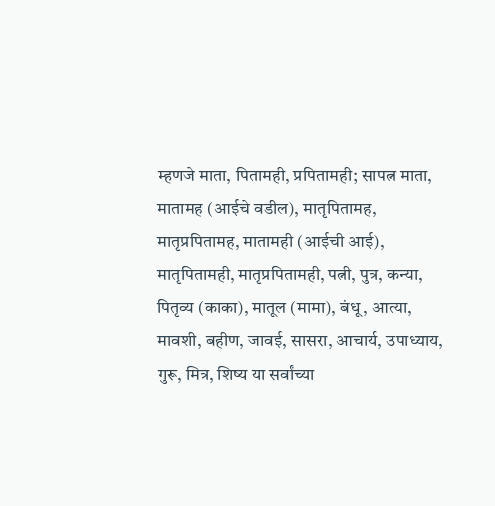म्हणजे माता, पितामही, प्रपितामही; सापत्न माता, मातामह (आईचे वडील), मातृपितामह, मातृप्रपितामह, मातामही (आईची आई), मातृपितामही, मातृप्रपितामही, पत्नी, पुत्र, कन्या, पितृव्य (काका), मातूल (मामा), बंधू, आत्या, मावशी, बहीण, जावई, सासरा, आचार्य, उपाध्याय, गुरू, मित्र, शिष्य या सर्वांच्या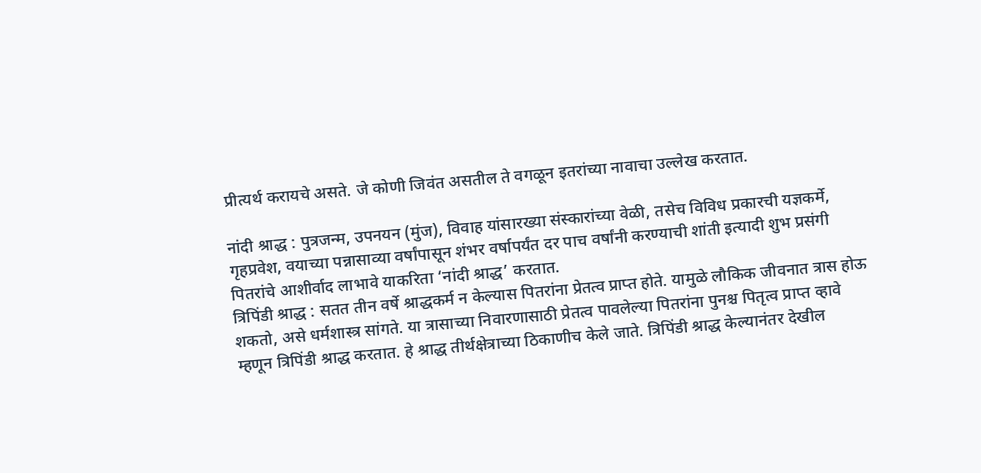प्रीत्यर्थ करायचे असते. जे कोणी जिवंत असतील ते वगळून इतरांच्या नावाचा उल्लेख करतात.

नांदी श्राद्ध : पुत्रजन्म, उपनयन (मुंज), विवाह यांसारख्या संस्कारांच्या वेळी, तसेच विविध प्रकारची यज्ञकर्मे, गृहप्रवेश, वयाच्या पन्नासाव्या वर्षांपासून शंभर वर्षापर्यंत दर पाच वर्षांनी करण्याची शांती इत्यादी शुभ प्रसंगी पितरांचे आशीर्वाद लाभावे याकरिता ‘नांदी श्राद्ध’ करतात.
त्रिपिंडी श्राद्ध : सतत तीन वर्षे श्राद्धकर्म न केल्यास पितरांना प्रेतत्व प्राप्त होते. यामुळे लौकिक जीवनात त्रास होऊ शकतो, असे धर्मशास्त्र सांगते. या त्रासाच्या निवारणासाठी प्रेतत्व पावलेल्या पितरांना पुनश्च पितृत्व प्राप्त व्हावे म्हणून त्रिपिंडी श्राद्ध करतात. हे श्राद्ध तीर्थक्षेत्राच्या ठिकाणीच केले जाते. त्रिपिंडी श्राद्ध केल्यानंतर देखील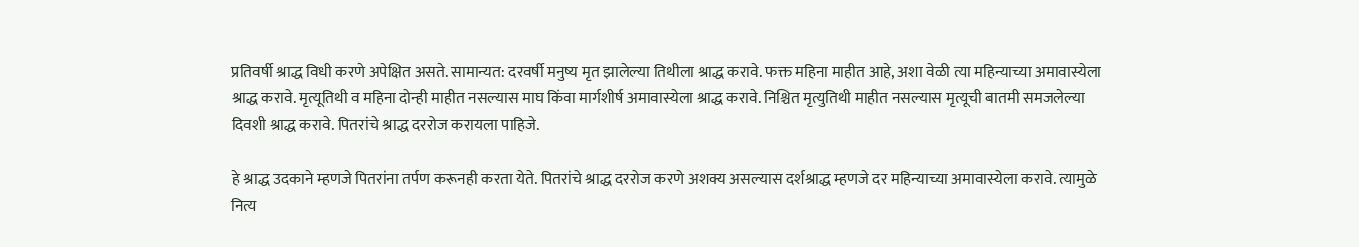प्रतिवर्षी श्राद्ध विधी करणे अपेक्षित असते. सामान्यत: दरवर्षी मनुष्य मृत झालेल्या तिथीला श्राद्ध करावे. फक्त महिना माहीत आहे, अशा वेळी त्या महिन्याच्या अमावास्येला श्राद्ध करावे. मृत्यूतिथी व महिना दोन्ही माहीत नसल्यास माघ किंवा मार्गशीर्ष अमावास्येला श्राद्ध करावे. निश्चित मृत्युतिथी माहीत नसल्यास मृत्यूची बातमी समजलेल्या दिवशी श्राद्ध करावे. पितरांचे श्राद्ध दररोज करायला पाहिजे.

हे श्राद्ध उदकाने म्हणजे पितरांना तर्पण करूनही करता येते. पितरांचे श्राद्ध दररोज करणे अशक्य असल्यास दर्शश्राद्ध म्हणजे दर महिन्याच्या अमावास्येला करावे. त्यामुळे नित्य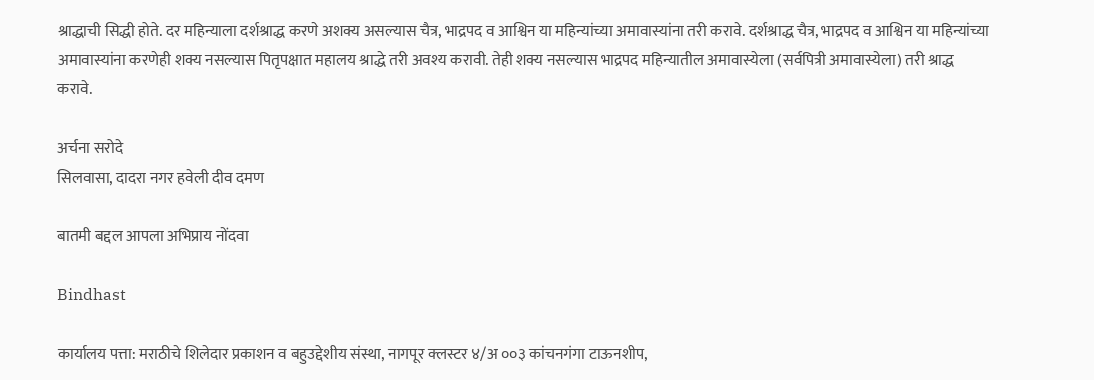श्राद्धाची सिद्धी होते. दर महिन्याला दर्शश्राद्ध करणे अशक्य असल्यास चैत्र, भाद्रपद व आश्विन या महिन्यांच्या अमावास्यांना तरी करावे. दर्शश्राद्ध चैत्र, भाद्रपद व आश्विन या महिन्यांच्या अमावास्यांना करणेही शक्य नसल्यास पितृपक्षात महालय श्राद्धे तरी अवश्य करावी. तेही शक्य नसल्यास भाद्रपद महिन्यातील अमावास्येला (सर्वपित्री अमावास्येला) तरी श्राद्ध करावे.

अर्चना सरोदे
सिलवासा, दादरा नगर हवेली दीव दमण

बातमी बद्दल आपला अभिप्राय नोंदवा

Bindhast

कार्यालय पत्ता: मराठीचे शिलेदार प्रकाशन व बहुउद्देशीय संस्था, नागपूर क्लस्टर ४/अ ००३ कांचनगंगा टाऊनशीप,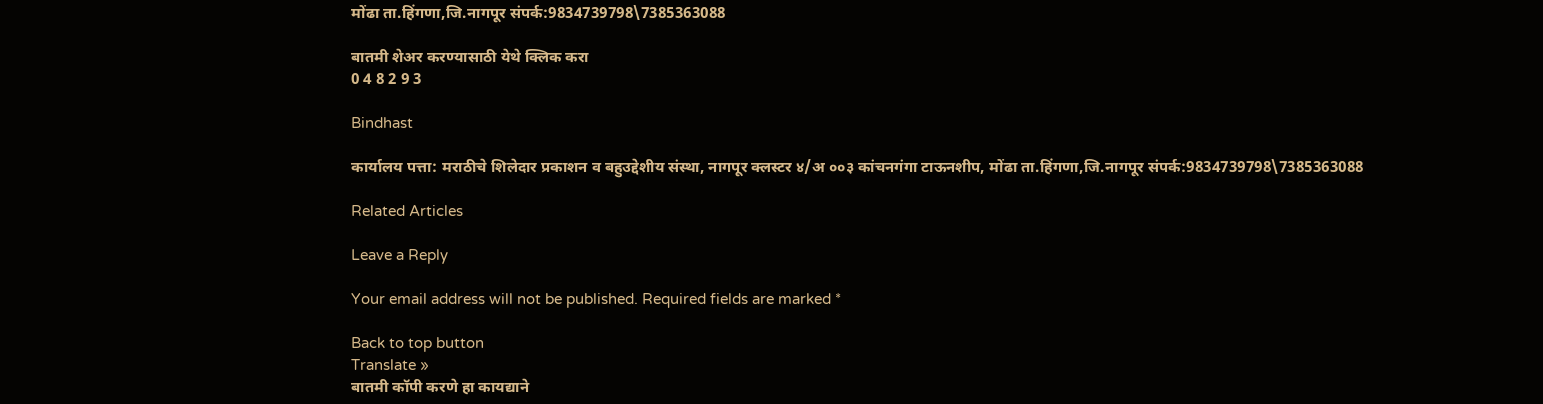मोंढा ता.हिंगणा,जि.नागपूर संपर्क:9834739798\7385363088

बातमी शेअर करण्यासाठी येथे क्लिक करा
0 4 8 2 9 3

Bindhast

कार्यालय पत्ता: मराठीचे शिलेदार प्रकाशन व बहुउद्देशीय संस्था, नागपूर क्लस्टर ४/अ ००३ कांचनगंगा टाऊनशीप, मोंढा ता.हिंगणा,जि.नागपूर संपर्क:9834739798\7385363088

Related Articles

Leave a Reply

Your email address will not be published. Required fields are marked *

Back to top button
Translate »
बातमी कॉपी करणे हा कायद्याने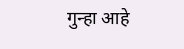गुन्हा आहे